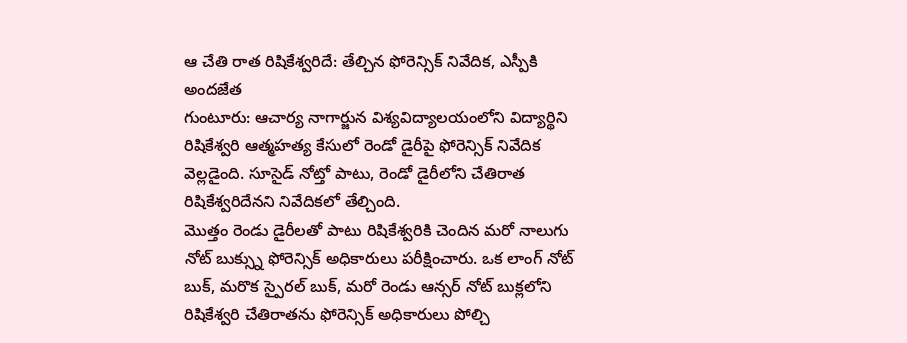ఆ చేతి రాత రిషికేశ్వరిదే: తేల్చిన ఫోరెన్సిక్ నివేదిక, ఎస్పీకి అందజేత
గుంటూరు: ఆచార్య నాగార్జున విశ్యవిద్యాలయంలోని విద్యార్థిని రిషికేశ్వరి ఆత్మహత్య కేసులో రెండో డైరీపై ఫోరెన్సిక్ నివేదిక వెల్లడైంది. సూసైడ్ నోట్తో పాటు, రెండో డైరీలోని చేతిరాత రిషికేశ్వరిదేనని నివేదికలో తేల్చింది.
మొత్తం రెండు డైరీలతో పాటు రిషికేశ్వరికి చెందిన మరో నాలుగు నోట్ బుక్స్ను ఫోరెన్సిక్ అధికారులు పరీక్షించారు. ఒక లాంగ్ నోట్ బుక్, మరొక స్పైరల్ బుక్, మరో రెండు ఆన్సర్ నోట్ బుక్లలోని రిషికేశ్వరి చేతిరాతను ఫోరెన్సిక్ అధికారులు పోల్చి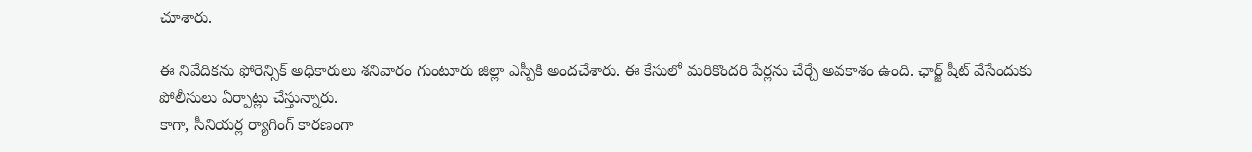చూశారు.

ఈ నివేదికను ఫోరెన్సిక్ అధికారులు శనివారం గుంటూరు జిల్లా ఎస్పీకి అందచేశారు. ఈ కేసులో మరికొందరి పేర్లను చేర్చే అవకాశం ఉంది. ఛార్జ్ షీట్ వేసేందుకు పోలీసులు ఏర్పాట్లు చేస్తున్నారు.
కాగా, సీనియర్ల ర్యాగింగ్ కారణంగా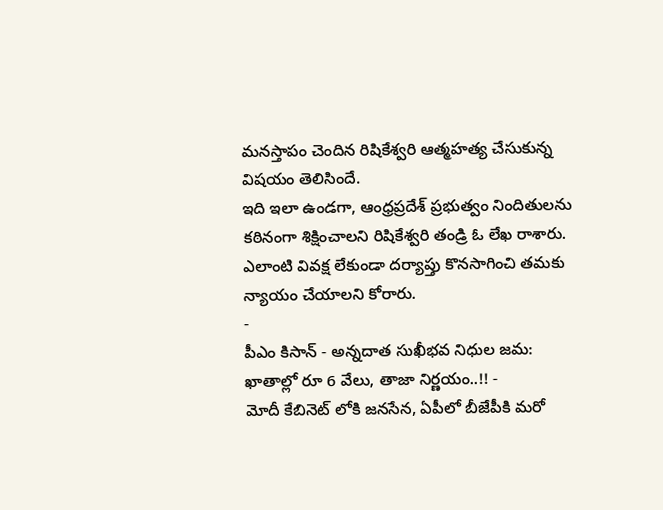మనస్తాపం చెందిన రిషికేశ్వరి ఆత్మహత్య చేసుకున్న విషయం తెలిసిందే.
ఇది ఇలా ఉండగా, ఆంధ్రప్రదేశ్ ప్రభుత్వం నిందితులను కఠినంగా శిక్షించాలని రిషికేశ్వరి తండ్రి ఓ లేఖ రాశారు. ఎలాంటి వివక్ష లేకుండా దర్యాప్తు కొనసాగించి తమకు న్యాయం చేయాలని కోరారు.
-
పీఎం కిసాన్ - అన్నదాత సుఖీభవ నిధుల జమ: ఖాతాల్లో రూ 6 వేలు, తాజా నిర్ణయం..!! -
మోదీ కేబినెట్ లోకి జనసేన, ఏపీలో బీజేపీకి మరో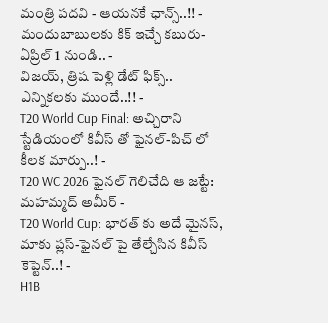మంత్రి పదవి - ఆయనకే ఛాన్స్..!! -
మందుబాబులకు కిక్ ఇచ్చే కబురు- ఏప్రిల్ 1 నుండి.. -
విజయ్, త్రిష పెళ్లి డేట్ ఫిక్స్.. ఎన్నికలకు ముందే..!! -
T20 World Cup Final: అచ్చిరాని స్టేడియంలో కివీస్ తో ఫైనల్-పిచ్ లో కీలక మార్పు..! -
T20 WC 2026 ఫైనల్ గెలిచేది ఆ జట్టే: మహమ్మద్ అమీర్ -
T20 World Cup: భారత్ కు అదే మైనస్, మాకు ప్లస్-ఫైనల్ పై తేల్చేసిన కివీస్ కెప్టెన్..! -
H1B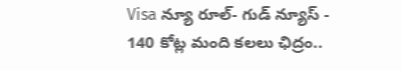Visa న్యూ రూల్- గుడ్ న్యూస్ -
140 కోట్ల మంది కలలు ఛిద్రం..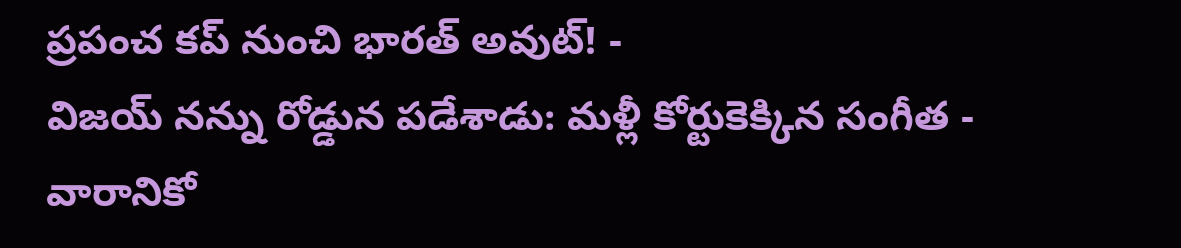ప్రపంచ కప్ నుంచి భారత్ అవుట్! -
విజయ్ నన్ను రోడ్డున పడేశాడు: మళ్లీ కోర్టుకెక్కిన సంగీత -
వారానికో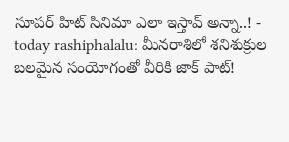సూపర్ హిట్ సినిమా ఎలా ఇస్తావ్ అన్నా..! -
today rashiphalalu: మీనరాశిలో శనిశుక్రుల బలమైన సంయోగంతో వీరికి జాక్ పాట్!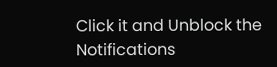Click it and Unblock the Notifications